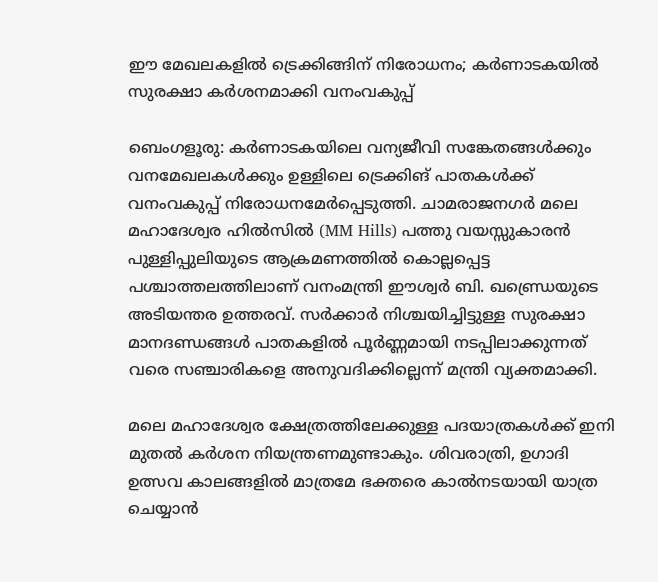ഈ മേഖലകളിൽ ട്രെക്കിങ്ങിന് നിരോധനം; കർണാടകയിൽ സുരക്ഷാ കർശനമാക്കി വനംവകുപ്പ്

ബെംഗളൂരു: കർണാടകയിലെ വന്യജീവി സങ്കേതങ്ങൾക്കും വനമേഖലകൾക്കും ഉള്ളിലെ ട്രെക്കിങ് പാതകൾക്ക് വനംവകുപ്പ് നിരോധനമേർപ്പെടുത്തി. ചാമരാജനഗർ മലെ മഹാദേശ്വര ഹിൽസിൽ (MM Hills) പത്തു വയസ്സുകാരൻ പുള്ളിപ്പുലിയുടെ ആക്രമണത്തിൽ കൊല്ലപ്പെട്ട പശ്ചാത്തലത്തിലാണ് വനംമന്ത്രി ഈശ്വർ ബി. ഖണ്ഡ്രെയുടെ അടിയന്തര ഉത്തരവ്. സർക്കാർ നിശ്ചയിച്ചിട്ടുള്ള സുരക്ഷാ മാനദണ്ഡങ്ങൾ പാതകളിൽ പൂർണ്ണമായി നടപ്പിലാക്കുന്നത് വരെ സഞ്ചാരികളെ അനുവദിക്കില്ലെന്ന് മന്ത്രി വ്യക്തമാക്കി.

മലെ മഹാദേശ്വര ക്ഷേത്രത്തിലേക്കുള്ള പദയാത്രകൾക്ക് ഇനി മുതൽ കർശന നിയന്ത്രണമുണ്ടാകും. ശിവരാത്രി, ഉഗാദി ഉത്സവ കാലങ്ങളിൽ മാത്രമേ ഭക്തരെ കാൽനടയായി യാത്ര ചെയ്യാൻ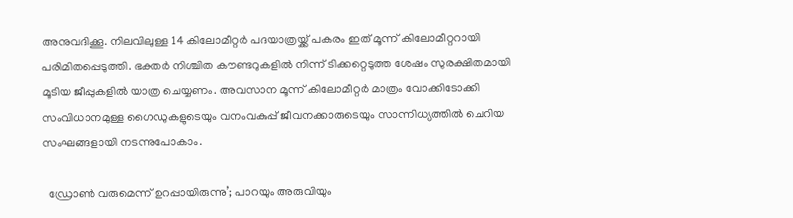അനുവദിക്കൂ. നിലവിലുള്ള 14 കിലോമീറ്റർ പദയാത്രയ്ക്ക് പകരം ഇത് മൂന്ന് കിലോമീറ്ററായി പരിമിതപ്പെടുത്തി. ഭക്തർ നിശ്ചിത കൗണ്ടറുകളിൽ നിന്ന് ടിക്കറ്റെടുത്ത ശേഷം സുരക്ഷിതമായി മൂടിയ ജീപ്പുകളിൽ യാത്ര ചെയ്യണം. അവസാന മൂന്ന് കിലോമീറ്റർ മാത്രം വോക്കിടോക്കി സംവിധാനമുള്ള ഗൈഡുകളുടെയും വനംവകുപ്പ് ജീവനക്കാരുടെയും സാന്നിധ്യത്തിൽ ചെറിയ സംഘങ്ങളായി നടന്നുപോകാം.

  ഡ്രോൺ വരുമെന്ന് ഉറപ്പായിരുന്നു’; പാറയും അരുവിയും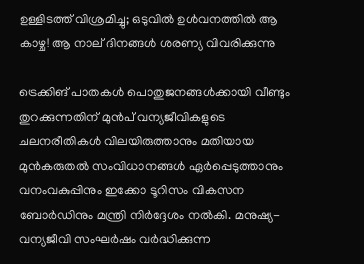ഉള്ളിടത്ത് വിശ്രമിച്ചു; ഒടുവിൽ ഉൾവനത്തിൽ ആ കാഴ്ച! ആ നാല് ദിനങ്ങൾ ശരണ്യ വിവരിക്കുന്നു

ട്രെക്കിങ് പാതകൾ പൊതുജനങ്ങൾക്കായി വീണ്ടും തുറക്കുന്നതിന് മുൻപ് വന്യജീവികളുടെ ചലനരീതികൾ വിലയിരുത്താനും മതിയായ മുൻകരുതൽ സംവിധാനങ്ങൾ ഏർപ്പെടുത്താനും വനംവകുപ്പിനും ഇക്കോ ടൂറിസം വികസന ബോർഡിനും മന്ത്രി നിർദ്ദേശം നൽകി. മനുഷ്യ-വന്യജീവി സംഘർഷം വർദ്ധിക്കുന്ന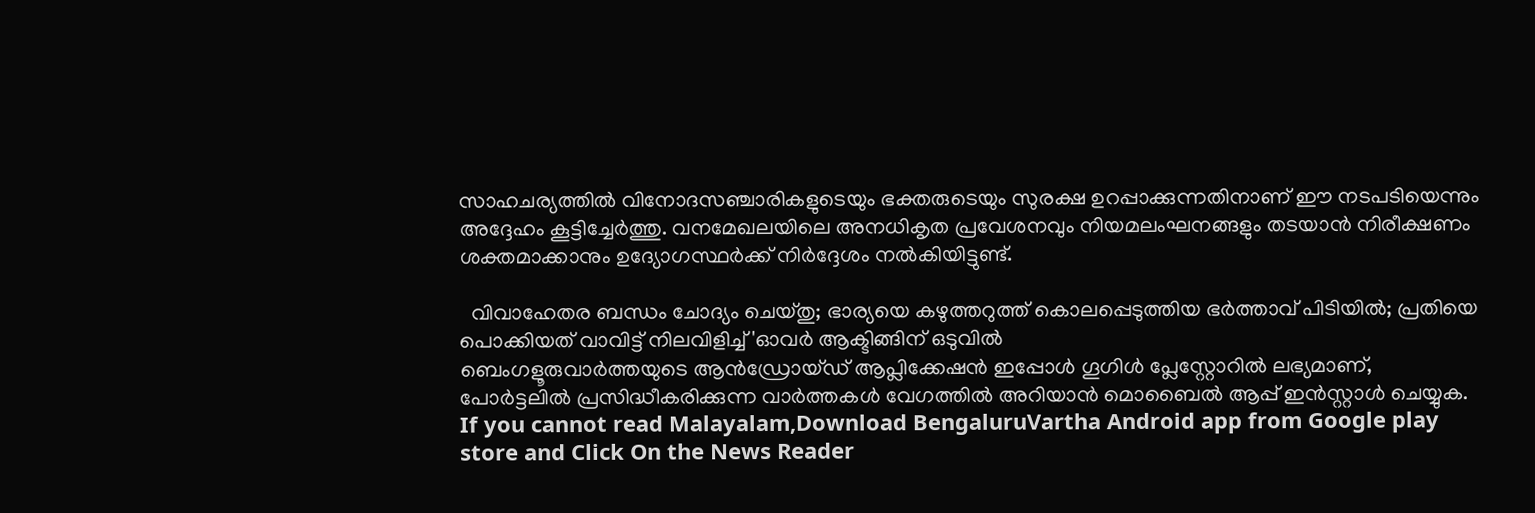സാഹചര്യത്തിൽ വിനോദസഞ്ചാരികളുടെയും ഭക്തരുടെയും സുരക്ഷ ഉറപ്പാക്കുന്നതിനാണ് ഈ നടപടിയെന്നും അദ്ദേഹം കൂട്ടിച്ചേർത്തു. വനമേഖലയിലെ അനധികൃത പ്രവേശനവും നിയമലംഘനങ്ങളും തടയാൻ നിരീക്ഷണം ശക്തമാക്കാനും ഉദ്യോഗസ്ഥർക്ക് നിർദ്ദേശം നൽകിയിട്ടുണ്ട്.

  വിവാഹേതര ബന്ധം ചോദ്യം ചെയ്തു; ഭാര്യയെ കഴുത്തറുത്ത് കൊലപ്പെടുത്തിയ ഭർത്താവ് പിടിയിൽ; പ്രതിയെ പൊക്കിയത് വാവിട്ട് നിലവിളിച്ച് 'ഓവര്‍ ആക്ടിങ്ങിന് ഒടുവില്‍
ബെംഗളൂരുവാർത്തയുടെ ആൻഡ്രോയ്ഡ് ആപ്ലിക്കേഷൻ ഇപ്പോൾ ഗൂഗിൾ പ്ലേസ്റ്റോറിൽ ലഭ്യമാണ്, പോർട്ടലിൽ പ്രസിദ്ധീകരിക്കുന്ന വാർത്തകൾ വേഗത്തിൽ അറിയാൻ മൊബൈൽ ആപ്പ് ഇൻസ്റ്റാൾ ചെയ്യുക. If you cannot read Malayalam,Download BengaluruVartha Android app from Google play store and Click On the News Reader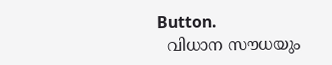Button.
  വിധാന സൗധയും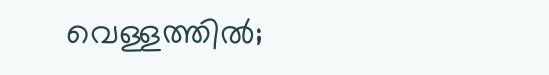വെള്ളത്തിൽ;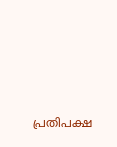പ്രതിപക്ഷ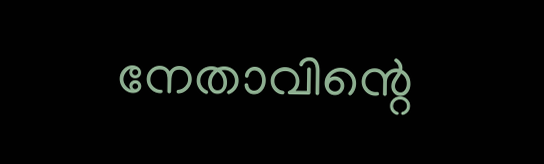നേതാവിന്റെ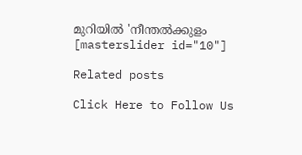മുറിയിൽ 'നീന്തൽക്കുളം
[masterslider id="10"]

Related posts

Click Here to Follow Us